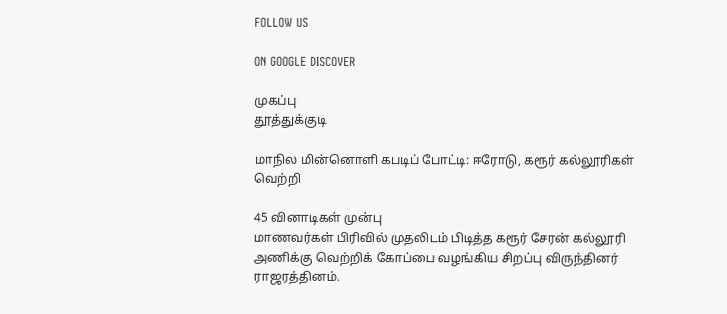FOLLOW US

ON GOOGLE DISCOVER

முகப்பு
தூத்துக்குடி

மாநில மின்னொளி கபடிப் போட்டி: ஈரோடு, கரூர் கல்லூரிகள் வெற்றி

45 வினாடிகள் முன்பு
மாணவர்கள் பிரிவில் முதலிடம் பிடித்த கரூர் சேரன் கல்லூரி அணிக்கு வெற்றிக் கோப்பை வழங்கிய சிறப்பு விருந்தினர் ராஜரத்தினம்.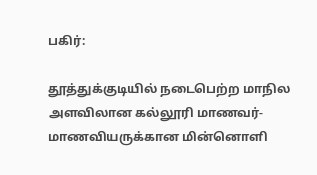பகிர்:

தூத்துக்குடியில் நடைபெற்ற மாநில அளவிலான கல்லூரி மாணவர்- மாணவியருக்கான மின்னொளி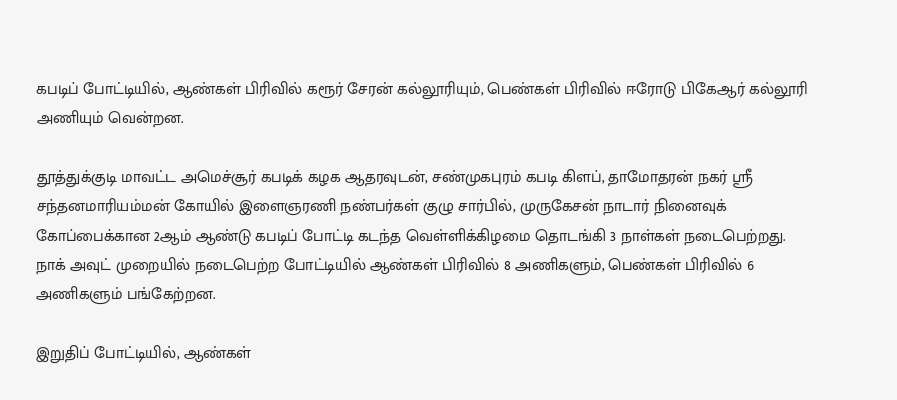கபடிப் போட்டியில், ஆண்கள் பிரிவில் கரூர் சேரன் கல்லூரியும், பெண்கள் பிரிவில் ஈரோடு பிகேஆர் கல்லூரி அணியும் வென்றன.

தூத்துக்குடி மாவட்ட அமெச்சூர் கபடிக் கழக ஆதரவுடன், சண்முகபுரம் கபடி கிளப், தாமோதரன் நகர் ஸ்ரீ சந்தனமாரியம்மன் கோயில் இளைஞரணி நண்பர்கள் குழு சார்பில், முருகேசன் நாடார் நினைவுக் கோப்பைக்கான 2ஆம் ஆண்டு கபடிப் போட்டி கடந்த வெள்ளிக்கிழமை தொடங்கி 3 நாள்கள் நடைபெற்றது. நாக் அவுட் முறையில் நடைபெற்ற போட்டியில் ஆண்கள் பிரிவில் 8 அணிகளும், பெண்கள் பிரிவில் 6 அணிகளும் பங்கேற்றன.

இறுதிப் போட்டியில், ஆண்கள்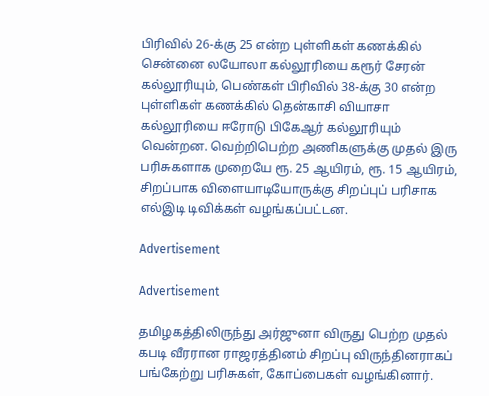பிரிவில் 26-க்கு 25 என்ற புள்ளிகள் கணக்கில் சென்னை லயோலா கல்லூரியை கரூர் சேரன் கல்லூரியும், பெண்கள் பிரிவில் 38-க்கு 30 என்ற புள்ளிகள் கணக்கில் தென்காசி வியாசா கல்லூரியை ஈரோடு பிகேஆர் கல்லூரியும் வென்றன. வெற்றிபெற்ற அணிகளுக்கு முதல் இரு பரிசுகளாக முறையே ரூ. 25 ஆயிரம், ரூ. 15 ஆயிரம், சிறப்பாக விளையாடியோருக்கு சிறப்புப் பரிசாக எல்இடி டிவிக்கள் வழங்கப்பட்டன.

Advertisement

Advertisement

தமிழகத்திலிருந்து அர்ஜுனா விருது பெற்ற முதல் கபடி வீரரான ராஜரத்தினம் சிறப்பு விருந்தினராகப் பங்கேற்று பரிசுகள், கோப்பைகள் வழங்கினார்.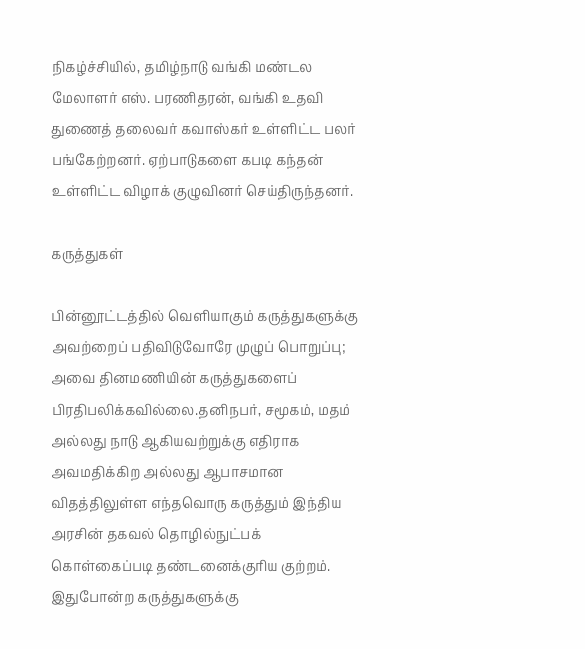நிகழ்ச்சியில், தமிழ்நாடு வங்கி மண்டல மேலாளர் எஸ். பரணிதரன், வங்கி உதவி துணைத் தலைவர் கவாஸ்கர் உள்ளிட்ட பலர் பங்கேற்றனர். ஏற்பாடுகளை கபடி கந்தன் உள்ளிட்ட விழாக் குழுவினர் செய்திருந்தனர்.

கருத்துகள்

பின்னூட்டத்தில் வெளியாகும் கருத்துகளுக்கு அவற்றைப் பதிவிடுவோரே முழுப் பொறுப்பு; அவை தினமணியின் கருத்துகளைப் பிரதிபலிக்கவில்லை.தனிநபர், சமூகம், மதம் அல்லது நாடு ஆகியவற்றுக்கு எதிராக அவமதிக்கிற அல்லது ஆபாசமான விதத்திலுள்ள எந்தவொரு கருத்தும் இந்திய அரசின் தகவல் தொழில்நுட்பக் கொள்கைப்படி தண்டனைக்குரிய குற்றம். இதுபோன்ற கருத்துகளுக்கு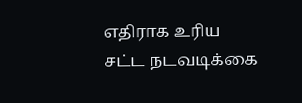எதிராக உரிய சட்ட நடவடிக்கை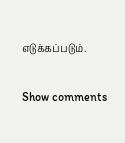எடுக்கப்படும்.

Show comments